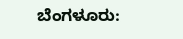ಬೆಂಗಳೂರು: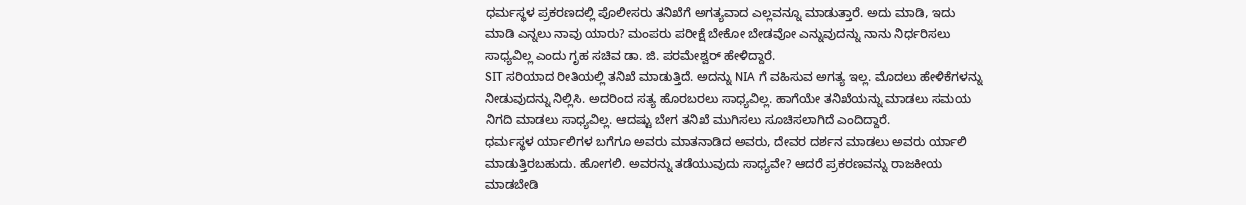ಧರ್ಮಸ್ಥಳ ಪ್ರಕರಣದಲ್ಲಿ ಪೊಲೀಸರು ತನಿಖೆಗೆ ಅಗತ್ಯವಾದ ಎಲ್ಲವನ್ನೂ ಮಾಡುತ್ತಾರೆ. ಅದು ಮಾಡಿ, ಇದು ಮಾಡಿ ಎನ್ನಲು ನಾವು ಯಾರು? ಮಂಪರು ಪರೀಕ್ಷೆ ಬೇಕೋ ಬೇಡವೋ ಎನ್ನುವುದನ್ನು ನಾನು ನಿರ್ಧರಿಸಲು ಸಾಧ್ಯವಿಲ್ಲ ಎಂದು ಗೃಹ ಸಚಿವ ಡಾ. ಜಿ. ಪರಮೇಶ್ವರ್ ಹೇಳಿದ್ದಾರೆ.
SIT ಸರಿಯಾದ ರೀತಿಯಲ್ಲಿ ತನಿಖೆ ಮಾಡುತ್ತಿದೆ. ಅದನ್ನು NIA ಗೆ ವಹಿಸುವ ಅಗತ್ಯ ಇಲ್ಲ. ಮೊದಲು ಹೇಳಿಕೆಗಳನ್ನು ನೀಡುವುದನ್ನು ನಿಲ್ಲಿಸಿ. ಅದರಿಂದ ಸತ್ಯ ಹೊರಬರಲು ಸಾಧ್ಯವಿಲ್ಲ. ಹಾಗೆಯೇ ತನಿಖೆಯನ್ನು ಮಾಡಲು ಸಮಯ ನಿಗದಿ ಮಾಡಲು ಸಾಧ್ಯವಿಲ್ಲ. ಆದಷ್ಟು ಬೇಗ ತನಿಖೆ ಮುಗಿಸಲು ಸೂಚಿಸಲಾಗಿದೆ ಎಂದಿದ್ದಾರೆ.
ಧರ್ಮಸ್ಥಳ ರ್ಯಾಲಿಗಳ ಬಗೆಗೂ ಅವರು ಮಾತನಾಡಿದ ಅವರು, ದೇವರ ದರ್ಶನ ಮಾಡಲು ಅವರು ರ್ಯಾಲಿ ಮಾಡುತ್ತಿರಬಹುದು. ಹೋಗಲಿ. ಅವರನ್ನು ತಡೆಯುವುದು ಸಾಧ್ಯವೇ? ಆದರೆ ಪ್ರಕರಣವನ್ನು ರಾಜಕೀಯ ಮಾಡಬೇಡಿ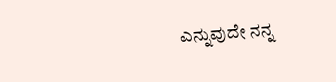ಎನ್ನುವುದೇ ನನ್ನ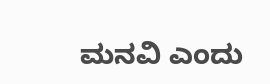ಮನವಿ ಎಂದು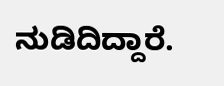ನುಡಿದಿದ್ದಾರೆ.